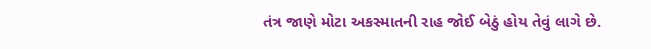તંત્ર જાણે મોટા અકસ્માતની રાહ જોઈ બેઠું હોય તેવું લાગે છે.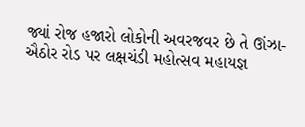જ્યાં રોજ હજારો લોકોની અવરજવર છે તે ઊંઝા-ઐઠોર રોડ પર લક્ષચંડી મહોત્સવ મહાયજ્ઞ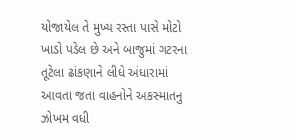યોજાયેલ તે મુખ્ય રસ્તા પાસે મોટો ખાડો પડેલ છે અને બાજુમાં ગટરના તૂટેલા ઢાંકણાને લીધે અંધારામાં આવતા જતા વાહનોને અકસ્માતનુ ઝોખમ વધી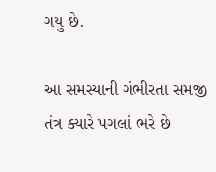ગયુ છે.

આ સમસ્યાની ગંભીરતા સમજી તંત્ર ક્યારે પગલાં ભરે છે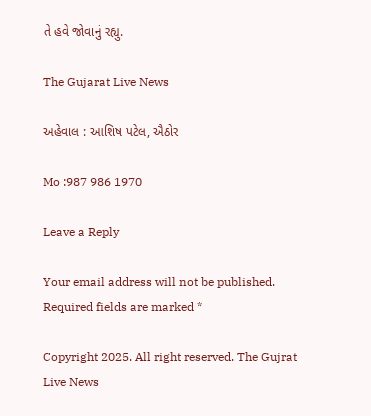તે હવે જોવાનું રહ્યુ.

The Gujarat Live News

અહેવાલ : આશિષ પટેલ, ઐઠોર

Mo :987 986 1970

Leave a Reply

Your email address will not be published. Required fields are marked *

Copyright 2025. All right reserved. The Gujrat Live News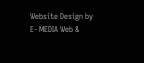Website Design by E- MEDIA Web &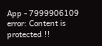App - 7999906109
error: Content is protected !!